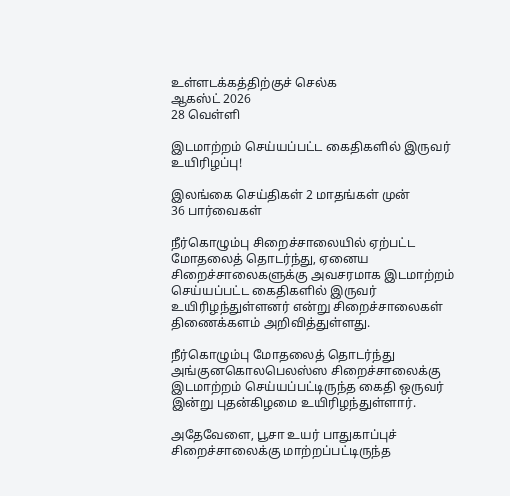உள்ளடக்கத்திற்குச் செல்க
ஆகஸ்ட் 2026
28 வெள்ளி

இடமாற்றம் செய்யப்பட்ட கைதிகளில் இருவர் உயிரிழப்பு!

இலங்கை செய்திகள் 2 மாதங்கள் முன்
36 பார்வைகள்

நீர்கொழும்பு சிறைச்சாலையில் ஏற்பட்ட மோதலைத் தொடர்ந்து, ஏனைய சிறைச்சாலைகளுக்கு அவசரமாக இடமாற்றம் செய்யப்பட்ட கைதிகளில் இருவர் உயிரிழந்துள்ளனர் என்று சிறைச்சாலைகள் திணைக்களம் அறிவித்துள்ளது.

நீர்கொழும்பு மோதலைத் தொடர்ந்து அங்குனகொலபெலஸ்ஸ சிறைச்சாலைக்கு இடமாற்றம் செய்யப்பட்டிருந்த கைதி ஒருவர் இன்று புதன்கிழமை உயிரிழந்துள்ளார்.

அதேவேளை, பூசா உயர் பாதுகாப்புச் சிறைச்சாலைக்கு மாற்றப்பட்டிருந்த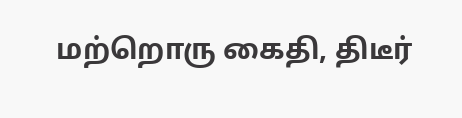மற்றொரு கைதி, திடீர்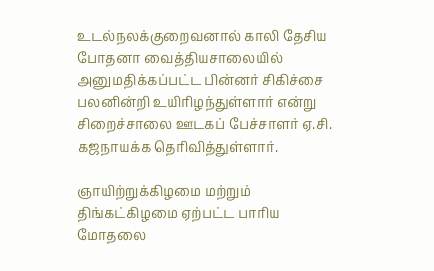உடல்நலக்குறைவனால் காலி தேசிய போதனா வைத்தியசாலையில் அனுமதிக்கப்பட்ட பின்னர் சிகிச்சை பலனின்றி உயிரிழந்துள்ளார் என்று சிறைச்சாலை ஊடகப் பேச்சாளர் ஏ.சி. கஜநாயக்க தெரிவித்துள்ளார்.

ஞாயிற்றுக்கிழமை மற்றும் திங்கட்கிழமை ஏற்பட்ட பாரிய மோதலை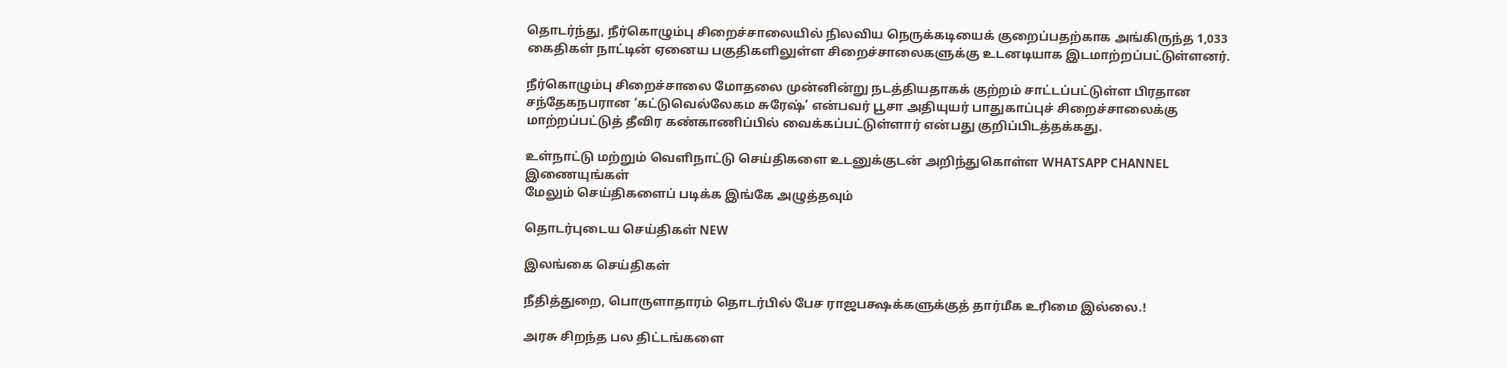தொடர்ந்து, நீர்கொழும்பு சிறைச்சாலையில் நிலவிய நெருக்கடியைக் குறைப்பதற்காக அங்கிருந்த 1,033 கைதிகள் நாட்டின் ஏனைய பகுதிகளிலுள்ள சிறைச்சாலைகளுக்கு உடனடியாக இடமாற்றப்பட்டுள்ளனர்.

நீர்கொழும்பு சிறைச்சாலை மோதலை முன்னின்று நடத்தியதாகக் குற்றம் சாட்டப்பட்டுள்ள பிரதான சந்தேகநபரான ‘கட்டுவெல்லேகம சுரேஷ்’ என்பவர் பூசா அதியுயர் பாதுகாப்புச் சிறைச்சாலைக்கு மாற்றப்பட்டுத் தீவிர கண்காணிப்பில் வைக்கப்பட்டுள்ளார் என்பது குறிப்பிடத்தக்கது.

உள்நாட்டு மற்றும் வெளிநாட்டு செய்திகளை உடனுக்குடன் அறிந்துகொள்ள WHATSAPP CHANNEL இணையுங்கள்
மேலும் செய்திகளைப் படிக்க இங்கே அழுத்தவும்

தொடர்புடைய செய்திகள் NEW

இலங்கை செய்திகள்

நீதித்துறை, பொருளாதாரம் தொடர்பில் பேச ராஜபக்ஷக்களுக்குத் தார்மீக உரிமை இல்லை.!

அரசு சிறந்த பல திட்டங்களை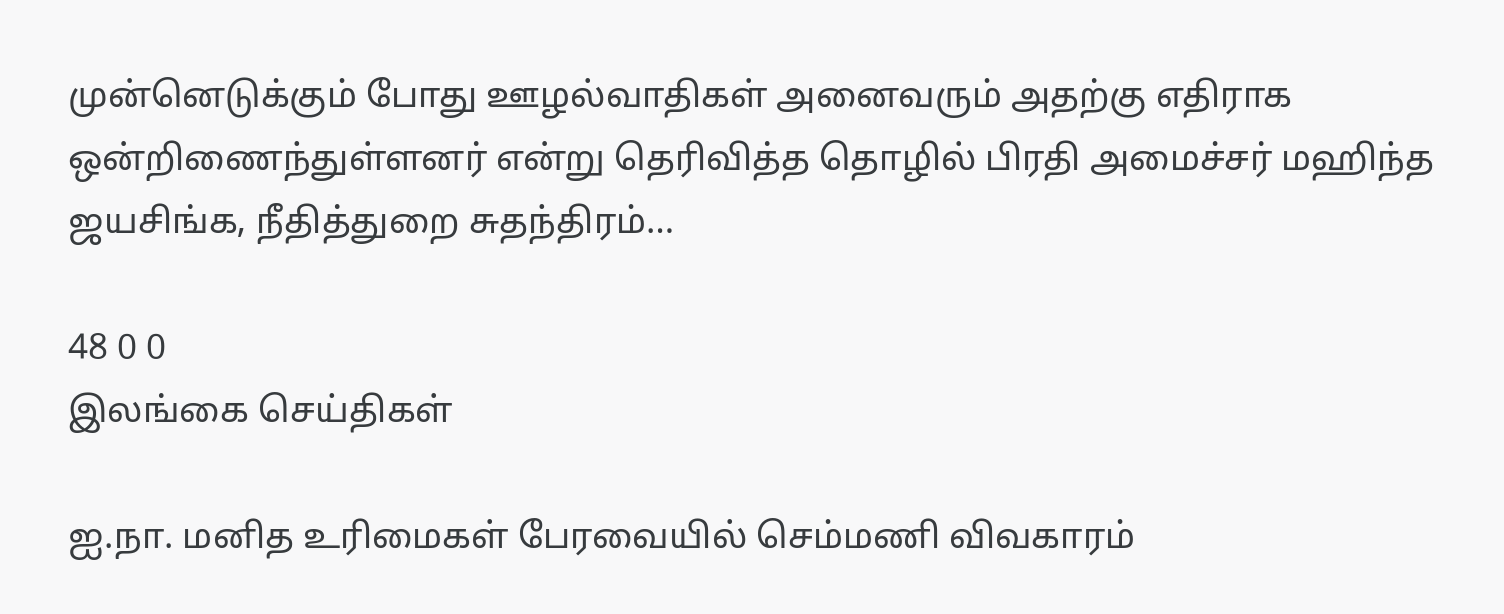முன்னெடுக்கும் போது ஊழல்வாதிகள் அனைவரும் அதற்கு எதிராக ஒன்றிணைந்துள்ளனர் என்று தெரிவித்த தொழில் பிரதி அமைச்சர் மஹிந்த ஜயசிங்க, நீதித்துறை சுதந்திரம்…

48 0 0
இலங்கை செய்திகள்

ஐ.நா. மனித உரிமைகள் பேரவையில் செம்மணி விவகாரம்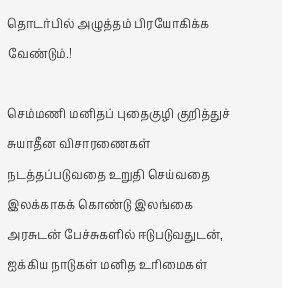தொடர்பில் அழுத்தம் பிரயோகிக்க வேண்டும்.!

செம்மணி மனிதப் புதைகுழி குறித்துச் சுயாதீன விசாரணைகள் நடத்தப்படுவதை உறுதி செய்வதை இலக்காகக் கொண்டு இலங்கை அரசுடன் பேச்சுகளில் ஈடுபடுவதுடன், ஐக்கிய நாடுகள் மனித உரிமைகள்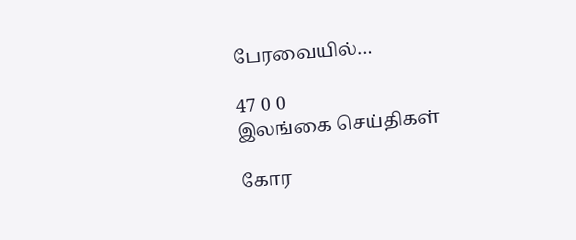பேரவையில்…

47 0 0
இலங்கை செய்திகள்

கோர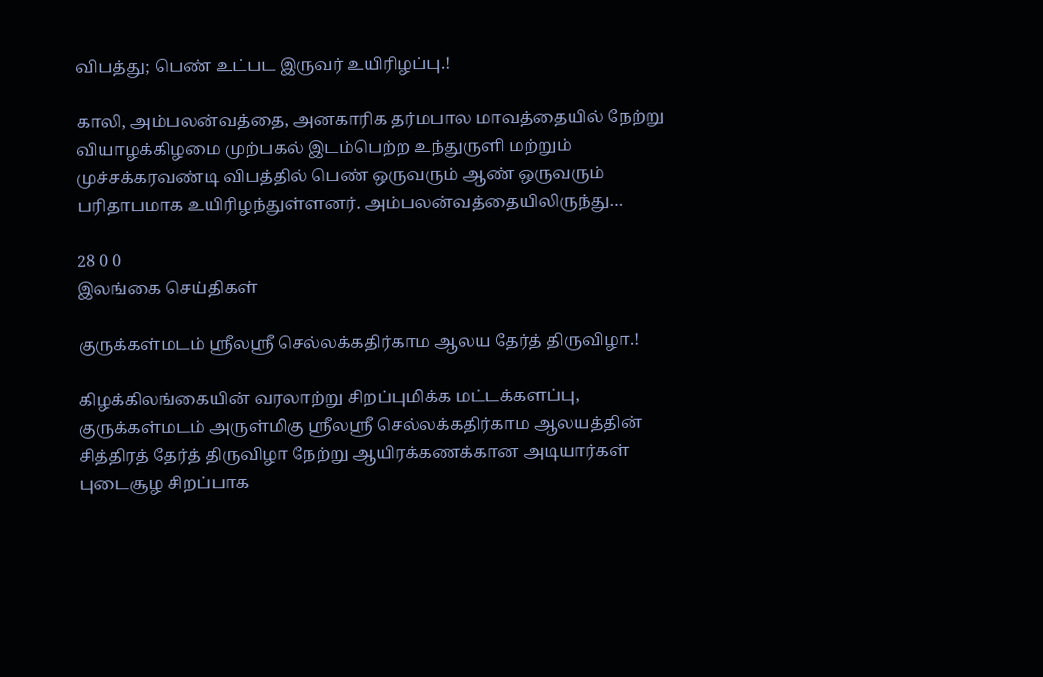விபத்து; பெண் உட்பட இருவர் உயிரிழப்பு.!

காலி, அம்பலன்வத்தை, அனகாரிக தர்மபால மாவத்தையில் நேற்று வியாழக்கிழமை முற்பகல் இடம்பெற்ற உந்துருளி மற்றும் முச்சக்கரவண்டி விபத்தில் பெண் ஒருவரும் ஆண் ஒருவரும் பரிதாபமாக உயிரிழந்துள்ளனர். அம்பலன்வத்தையிலிருந்து…

28 0 0
இலங்கை செய்திகள்

குருக்கள்மடம் ஸ்ரீலஸ்ரீ செல்லக்கதிர்காம ஆலய தேர்த் திருவிழா.!

கிழக்கிலங்கையின் வரலாற்று சிறப்புமிக்க மட்டக்களப்பு, குருக்கள்மடம் அருள்மிகு ஸ்ரீலஸ்ரீ செல்லக்கதிர்காம ஆலயத்தின் சித்திரத் தேர்த் திருவிழா நேற்று ஆயிரக்கணக்கான அடியார்கள் புடைசூழ சிறப்பாக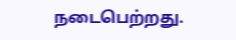நடைபெற்றது.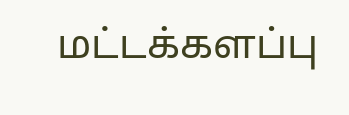மட்டக்களப்பு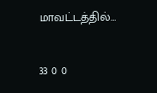மாவட்டத்தில்…

33 0 0